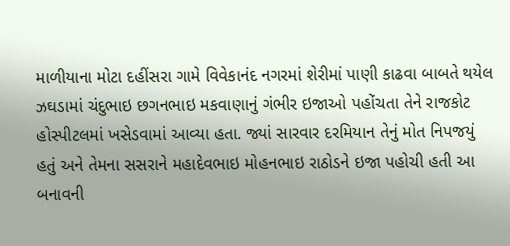માળીયાના મોટા દહીંસરા ગામે વિવેકાનંદ નગરમાં શેરીમાં પાણી કાઢવા બાબતે થયેલ ઝઘડામાં ચંદુભાઇ છગનભાઇ મકવાણાનું ગંભીર ઇજાઓ પહોંચતા તેને રાજકોટ હોસ્પીટલમાં ખસેડવામાં આવ્યા હતા. જ્યાં સારવાર દરમિયાન તેનું મોત નિપજયું હતું અને તેમના સસરાને મહાદેવભાઇ મોહનભાઇ રાઠોડને ઇજા પહોચી હતી આ બનાવની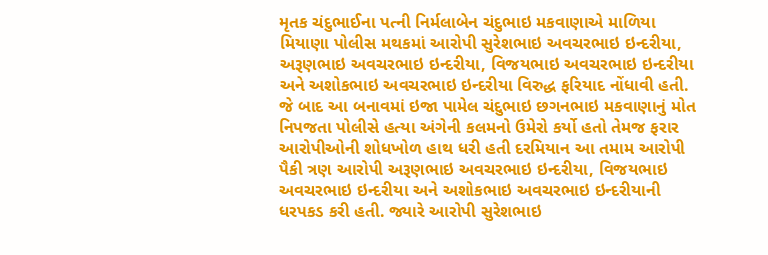મૃતક ચંદુભાઈના પત્ની નિર્મલાબેન ચંદુભાઇ મકવાણાએ માળિયા મિયાણા પોલીસ મથકમાં આરોપી સુરેશભાઇ અવચરભાઇ ઇન્દરીયા, અરૂણભાઇ અવચરભાઇ ઇન્દરીયા, વિજયભાઇ અવચરભાઇ ઇન્દરીયા અને અશોકભાઇ અવચરભાઇ ઇન્દરીયા વિરુદ્ધ ફરિયાદ નોંધાવી હતી. જે બાદ આ બનાવમાં ઇજા પામેલ ચંદુભાઇ છગનભાઇ મકવાણાનું મોત નિપજતા પોલીસે હત્યા અંગેની કલમનો ઉમેરો કર્યો હતો તેમજ ફરાર આરોપીઓની શોધખોળ હાથ ધરી હતી દરમિયાન આ તમામ આરોપી પૈકી ત્રણ આરોપી અરૂણભાઇ અવચરભાઇ ઇન્દરીયા, વિજયભાઇ અવચરભાઇ ઇન્દરીયા અને અશોકભાઇ અવચરભાઇ ઇન્દરીયાની ધરપકડ કરી હતી. જ્યારે આરોપી સુરેશભાઇ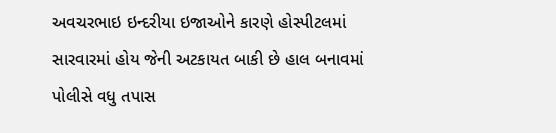અવચરભાઇ ઇન્દરીયા ઇજાઓને કારણે હોસ્પીટલમાં સારવારમાં હોય જેની અટકાયત બાકી છે હાલ બનાવમાં પોલીસે વધુ તપાસ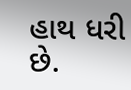હાથ ધરી છે.